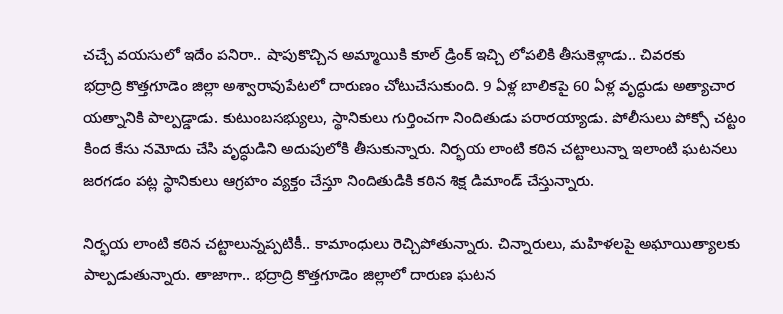చచ్చే వయసులో ఇదేం పనిరా.. షాపుకొచ్చిన అమ్మాయికి కూల్ డ్రింక్ ఇచ్చి లోపలికి తీసుకెళ్లాడు.. చివరకు
భద్రాద్రి కొత్తగూడెం జిల్లా అశ్వారావుపేటలో దారుణం చోటుచేసుకుంది. 9 ఏళ్ల బాలికపై 60 ఏళ్ల వృద్ధుడు అత్యాచార యత్నానికి పాల్పడ్డాడు. కుటుంబసభ్యులు, స్థానికులు గుర్తించగా నిందితుడు పరారయ్యాడు. పోలీసులు పోక్సో చట్టం కింద కేసు నమోదు చేసి వృద్ధుడిని అదుపులోకి తీసుకున్నారు. నిర్భయ లాంటి కఠిన చట్టాలున్నా ఇలాంటి ఘటనలు జరగడం పట్ల స్థానికులు ఆగ్రహం వ్యక్తం చేస్తూ నిందితుడికి కఠిన శిక్ష డిమాండ్ చేస్తున్నారు.

నిర్భయ లాంటి కఠిన చట్టాలున్నప్పటికీ.. కామాంధులు రెచ్చిపోతున్నారు. చిన్నారులు, మహిళలపై అఘాయిత్యాలకు పాల్పడుతున్నారు. తాజాగా.. భద్రాద్రి కొత్తగూడెం జిల్లాలో దారుణ ఘటన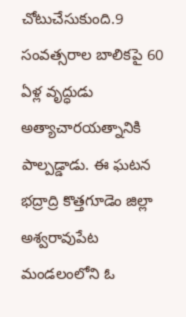చోటుచేసుకుంది.9 సంవత్సరాల బాలికపై 60 ఏళ్ల వృద్ధుడు అత్యాచారయత్నానికి పాల్పడ్డాడు. ఈ ఘటన భద్రాద్రి కొత్తగూడెం జిల్లా అశ్వరావుపేట మండలంలోని ఓ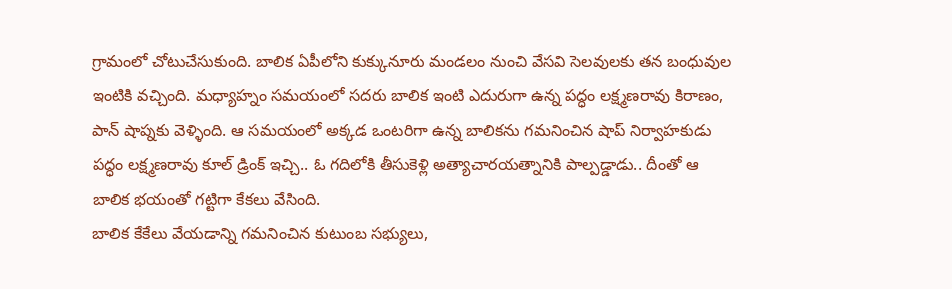గ్రామంలో చోటుచేసుకుంది. బాలిక ఏపీలోని కుక్కునూరు మండలం నుంచి వేసవి సెలవులకు తన బంధువుల ఇంటికి వచ్చింది. మధ్యాహ్నం సమయంలో సదరు బాలిక ఇంటి ఎదురుగా ఉన్న పద్ధం లక్ష్మణరావు కిరాణం, పాన్ షాప్నకు వెళ్ళింది. ఆ సమయంలో అక్కడ ఒంటరిగా ఉన్న బాలికను గమనించిన షాప్ నిర్వాహకుడు పద్ధం లక్ష్మణరావు కూల్ డ్రింక్ ఇచ్చి.. ఓ గదిలోకి తీసుకెళ్లి అత్యాచారయత్నానికి పాల్పడ్డాడు.. దీంతో ఆ బాలిక భయంతో గట్టిగా కేకలు వేసింది.
బాలిక కేకేలు వేయడాన్ని గమనించిన కుటుంబ సభ్యులు,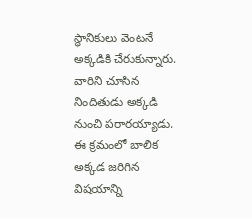స్థానికులు వెంటనే అక్కడికి చేరుకున్నారు. వారిని చూసిన నిందితుడు అక్కడి నుంచి పరారయ్యాడు. ఈ క్రమంలో బాలిక అక్కడ జరిగిన విషయాన్ని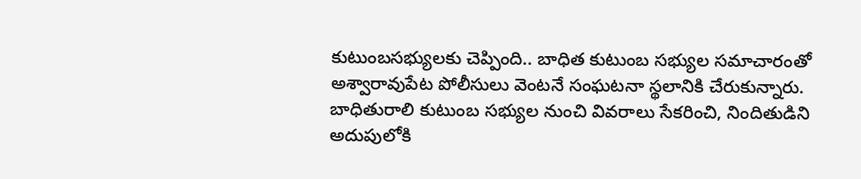కుటుంబసభ్యులకు చెప్పింది.. బాధిత కుటుంబ సభ్యుల సమాచారంతో అశ్వారావుపేట పోలీసులు వెంటనే సంఘటనా స్థలానికి చేరుకున్నారు. బాధితురాలి కుటుంబ సభ్యుల నుంచి వివరాలు సేకరించి, నిందితుడిని అదుపులోకి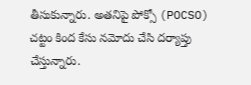తీసుకున్నారు. అతనిపై పోక్సో (POCSO) చట్టం కింద కేసు నమోదు చేసి దర్యాప్తు చేస్తున్నారు.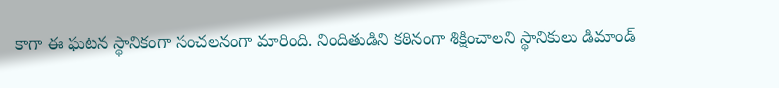కాగా ఈ ఘటన స్థానికంగా సంచలనంగా మారింది. నిందితుడిని కఠినంగా శిక్షించాలని స్థానికులు డిమాండ్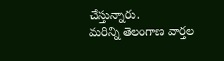చేస్తున్నారు.
మరిన్ని తెలంగాణ వార్తల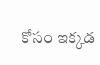కోసం ఇక్కడ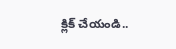క్లిక్ చేయండి..